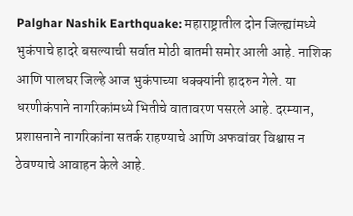Palghar Nashik Earthquake: महाराष्ट्रातील दोन जिल्ह्यांमध्ये भुकंपाचे हादरे बसल्याची सर्वात मोठी बातमी समोर आली आहे. नाशिक आणि पालघर जिल्हे आज भुकंपाच्या धक्क्यांनी हादरुन गेले. या धरणीकंपाने नागरिकांमध्ये भितीचे वातावरण पसरले आहे. दरम्यान, प्रशासनाने नागरिकांना सतर्क राहण्याचे आणि अफवांवर विश्वास न ठेवण्याचे आवाहन केले आहे.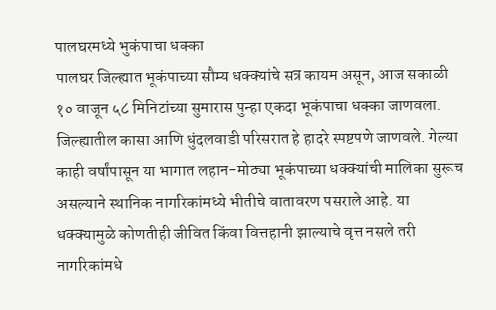पालघरमध्ये भुकंपाचा धक्का
पालघर जिल्ह्यात भूकंपाच्या सौम्य धक्क्यांचे सत्र कायम असून, आज सकाळी १० वाजून ५८ मिनिटांच्या सुमारास पुन्हा एकदा भूकंपाचा धक्का जाणवला. जिल्ह्यातील कासा आणि धुंदलवाडी परिसरात हे हादरे स्पष्टपणे जाणवले. गेल्या काही वर्षांपासून या भागात लहान-मोठ्या भूकंपाच्या धक्क्यांची मालिका सुरूच असल्याने स्थानिक नागरिकांमध्ये भीतीचे वातावरण पसराले आहे. या धक्क्यामुळे कोणतीही जीवित किंवा वित्तहानी झाल्याचे वृत्त नसले तरी नागरिकांमधे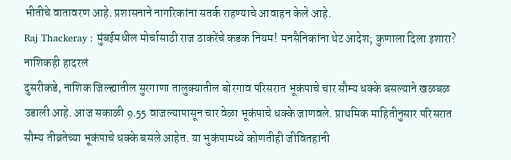भीतीचे वातावरण आहे. प्रशासनाने नागरिकांना सतर्क राहण्याचे आवाहन केले आहे.
Raj Thackeray : मुंबईमधील मोर्चासाठी राज ठाकरेंचे कडक नियम! मनसैनिकांना थेट आदेश; कुणाला दिला इशारा?
नाशिकही हादरलं
दुसरीकडे, नाशिक जिल्ह्यातील सुरगाणा तालुक्यातील बोरगाव परिसरात भूकंपाचे चार सौम्य धक्के बसल्याने खळबळ उडाली आहे. आज सकाळी 9.55 वाजल्यापासून चार वेळा भूकंपाचे धक्के जाणवले. प्राथमिक माहितीनुसार परिसरात सौम्य तीव्रतेच्या भूकंपाचे धक्के बसले आहेत. या भुकंपामध्ये कोणतीही जीवितहानी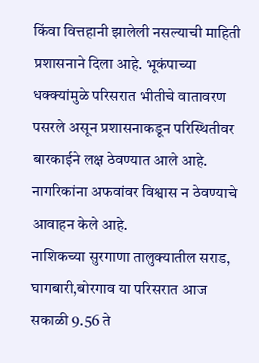किंवा वित्तहानी झालेली नसल्याची माहिती प्रशासनाने दिला आहे. भूकंपाच्या धक्क्यांमुळे परिसरात भीतीचे वातावरण पसरले असून प्रशासनाकडून परिस्थितीवर बारकाईने लक्ष ठेवण्यात आले आहे. नागरिकांना अफवांवर विश्वास न ठेवण्याचे आवाहन केले आहे.
नाशिकच्या सुरगाणा तालुक्यातील सराड, घागबारी,बोरगाव या परिसरात आज सकाळी 9.56 ते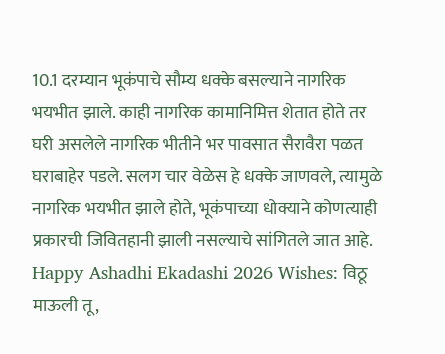10.1 दरम्यान भूकंपाचे सौम्य धक्के बसल्याने नागरिक भयभीत झाले. काही नागरिक कामानिमित्त शेतात होते तर घरी असलेले नागरिक भीतीने भर पावसात सैरावैरा पळत घराबाहेर पडले. सलग चार वेळेस हे धक्के जाणवले, त्यामुळे नागरिक भयभीत झाले होते, भूकंपाच्या धोक्याने कोणत्याही प्रकारची जिवितहानी झाली नसल्याचे सांगितले जात आहे.
Happy Ashadhi Ekadashi 2026 Wishes: विठू माऊली तू,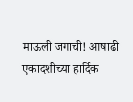माऊली जगाची! आषाढी एकादशीच्या हार्दिक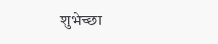शुभेच्छा